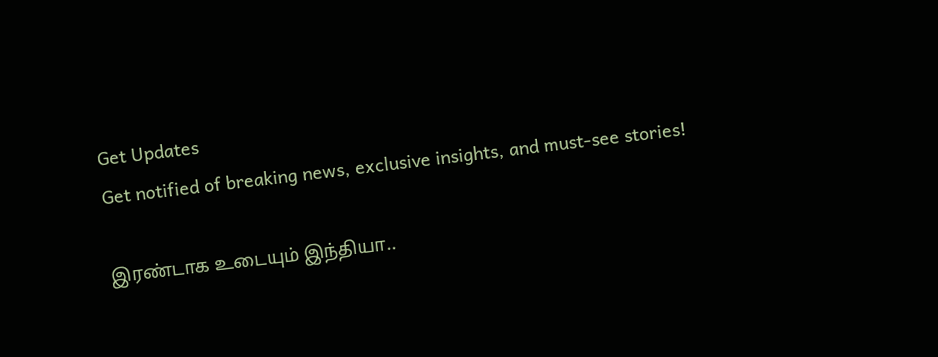Get Updates
Get notified of breaking news, exclusive insights, and must-see stories!

இரண்டாக உடையும் இந்தியா..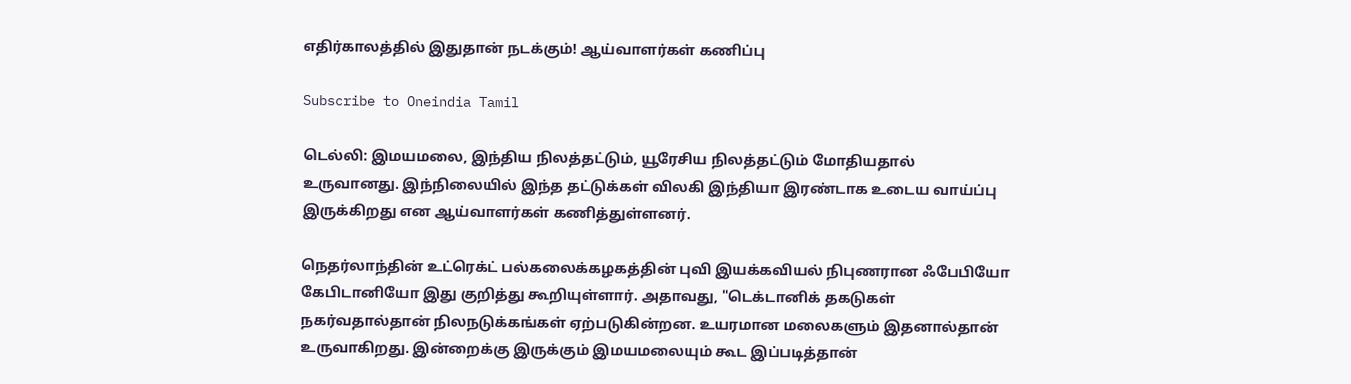எதிர்காலத்தில் இதுதான் நடக்கும்! ஆய்வாளர்கள் கணிப்பு

Subscribe to Oneindia Tamil

டெல்லி: இமயமலை, இந்திய நிலத்தட்டும், யூரேசிய நிலத்தட்டும் மோதியதால் உருவானது. இந்நிலையில் இந்த தட்டுக்கள் விலகி இந்தியா இரண்டாக உடைய வாய்ப்பு இருக்கிறது என ஆய்வாளர்கள் கணித்துள்ளனர்.

நெதர்லாந்தின் உட்ரெக்ட் பல்கலைக்கழகத்தின் புவி இயக்கவியல் நிபுணரான ஃபேபியோ கேபிடானியோ இது குறித்து கூறியுள்ளார். அதாவது, "டெக்டானிக் தகடுகள் நகர்வதால்தான் நிலநடுக்கங்கள் ஏற்படுகின்றன. உயரமான மலைகளும் இதனால்தான் உருவாகிறது. இன்றைக்கு இருக்கும் இமயமலையும் கூட இப்படித்தான்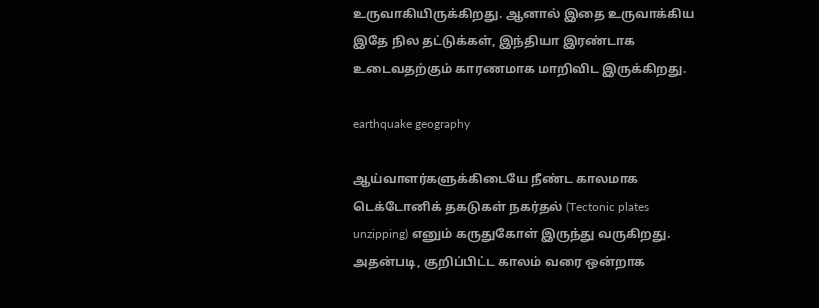உருவாகியிருக்கிறது. ஆனால் இதை உருவாக்கிய இதே நில தட்டுக்கள், இந்தியா இரண்டாக உடைவதற்கும் காரணமாக மாறிவிட இருக்கிறது.

earthquake geography

ஆய்வாளர்களுக்கிடையே நீண்ட காலமாக டெக்டோனிக் தகடுகள் நகர்தல் (Tectonic plates unzipping) எனும் கருதுகோள் இருந்து வருகிறது. அதன்படி, குறிப்பிட்ட காலம் வரை ஒன்றாக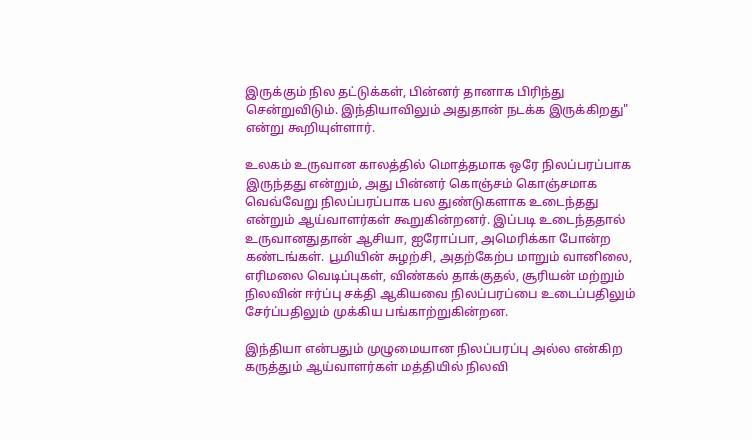இருக்கும் நில தட்டுக்கள், பின்னர் தானாக பிரிந்து சென்றுவிடும். இந்தியாவிலும் அதுதான் நடக்க இருக்கிறது" என்று கூறியுள்ளார்.

உலகம் உருவான காலத்தில் மொத்தமாக ஒரே நிலப்பரப்பாக இருந்தது என்றும், அது பின்னர் கொஞ்சம் கொஞ்சமாக வெவ்வேறு நிலப்பரப்பாக பல துண்டுகளாக உடைந்தது என்றும் ஆய்வாளர்கள் கூறுகின்றனர். இப்படி உடைந்ததால் உருவானதுதான் ஆசியா, ஐரோப்பா, அமெரிக்கா போன்ற கண்டங்கள். பூமியின் சுழற்சி, அதற்கேற்ப மாறும் வானிலை, எரிமலை வெடிப்புகள், விண்கல் தாக்குதல், சூரியன் மற்றும் நிலவின் ஈர்ப்பு சக்தி ஆகியவை நிலப்பரப்பை உடைப்பதிலும் சேர்ப்பதிலும் முக்கிய பங்காற்றுகின்றன.

இந்தியா என்பதும் முழுமையான நிலப்பரப்பு அல்ல என்கிற கருத்தும் ஆய்வாளர்கள் மத்தியில் நிலவி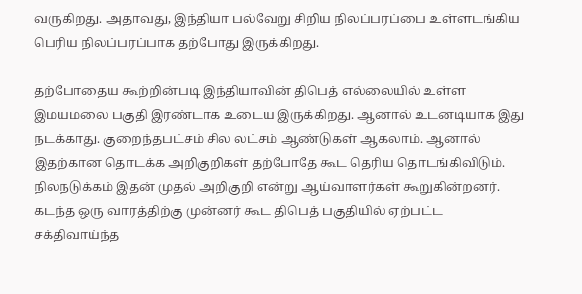வருகிறது. அதாவது, இந்தியா பல்வேறு சிறிய நிலப்பரப்பை உள்ளடங்கிய பெரிய நிலப்பரப்பாக தற்போது இருக்கிறது.

தற்போதைய கூற்றின்படி இந்தியாவின் திபெத் எல்லையில் உள்ள இமயமலை பகுதி இரண்டாக உடைய இருக்கிறது. ஆனால் உடனடியாக இது நடக்காது. குறைந்தபட்சம் சில லட்சம் ஆண்டுகள் ஆகலாம். ஆனால் இதற்கான தொடக்க அறிகுறிகள் தற்போதே கூட தெரிய தொடங்கிவிடும். நிலநடுக்கம் இதன் முதல் அறிகுறி என்று ஆய்வாளர்கள் கூறுகின்றனர். கடந்த ஒரு வாரத்திற்கு முன்னர் கூட திபெத் பகுதியில் ஏற்பட்ட சக்திவாய்ந்த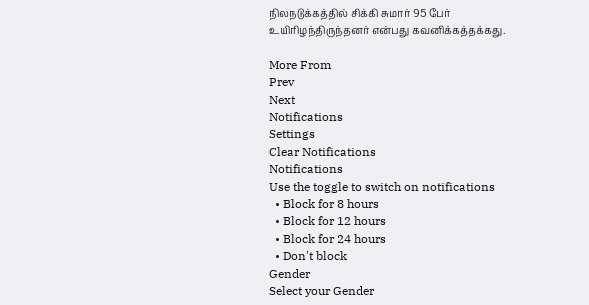நிலநடுக்கத்தில் சிக்கி சுமார் 95 பேர் உயிரிழந்திருந்தனர் என்பது கவனிக்கத்தக்கது.

More From
Prev
Next
Notifications
Settings
Clear Notifications
Notifications
Use the toggle to switch on notifications
  • Block for 8 hours
  • Block for 12 hours
  • Block for 24 hours
  • Don't block
Gender
Select your Gender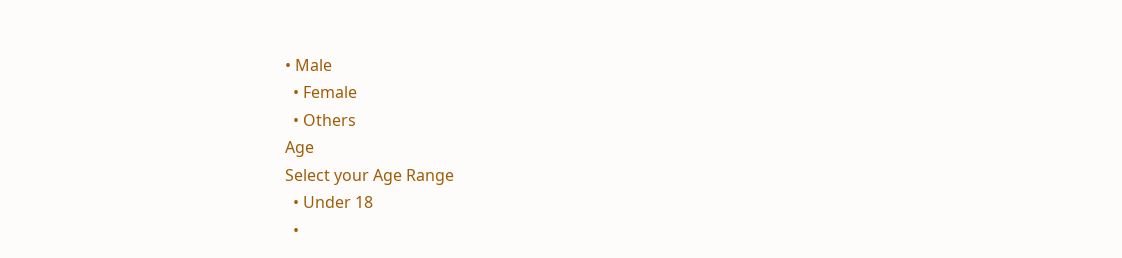• Male
  • Female
  • Others
Age
Select your Age Range
  • Under 18
  •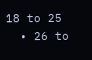18 to 25
  • 26 to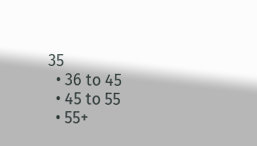35
  • 36 to 45
  • 45 to 55
  • 55+